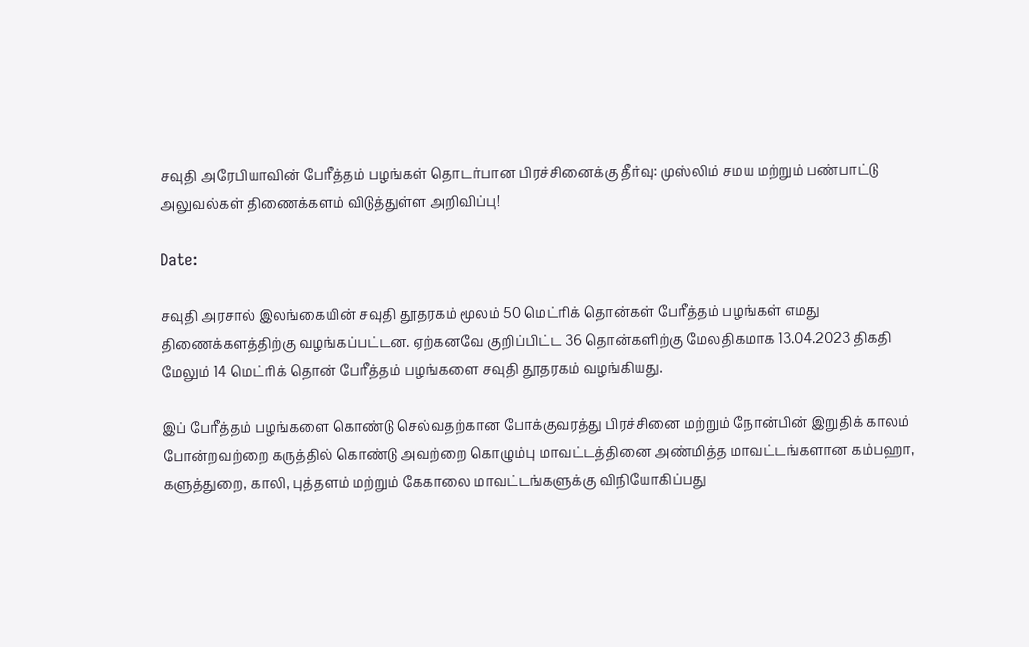சவுதி அரேபியாவின் பேரீத்தம் பழங்கள் தொடர்பான பிரச்சினைக்கு தீர்வு: முஸ்லிம் சமய மற்றும் பண்பாட்டு அலுவல்கள் திணைக்களம் விடுத்துள்ள அறிவிப்பு!

Date:

சவுதி அரசால் இலங்கையின் சவுதி தூதரகம் மூலம் 50 மெட்ரிக் தொன்கள் பேரீத்தம் பழங்கள் எமது திணைக்களத்திற்கு வழங்கப்பட்டன. ஏற்கனவே குறிப்பிட்ட 36 தொன்களிற்கு மேலதிகமாக 13.04.2023 திகதி மேலும் 14 மெட்ரிக் தொன் பேரீத்தம் பழங்களை சவுதி தூதரகம் வழங்கியது.

இப் பேரீத்தம் பழங்களை கொண்டு செல்வதற்கான போக்குவரத்து பிரச்சினை மற்றும் நோன்பின் இறுதிக் காலம் போன்றவற்றை கருத்தில் கொண்டு அவற்றை கொழும்பு மாவட்டத்தினை அண்மித்த மாவட்டங்களான கம்பஹா, களுத்துறை, காலி, புத்தளம் மற்றும் கேகாலை மாவட்டங்களுக்கு விநியோகிப்பது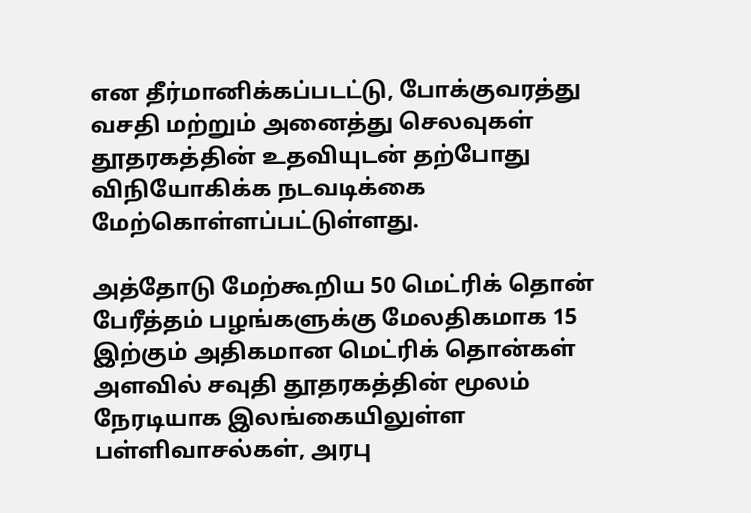என தீர்மானிக்கப்படட்டு, போக்குவரத்து வசதி மற்றும் அனைத்து செலவுகள் தூதரகத்தின் உதவியுடன் தற்போது விநியோகிக்க நடவடிக்கை மேற்கொள்ளப்பட்டுள்ளது.

அத்தோடு மேற்கூறிய 50 மெட்ரிக் தொன் பேரீத்தம் பழங்களுக்கு மேலதிகமாக 15 இற்கும் அதிகமான மெட்ரிக் தொன்கள் அளவில் சவுதி தூதரகத்தின் மூலம் நேரடியாக இலங்கையிலுள்ள பள்ளிவாசல்கள், அரபு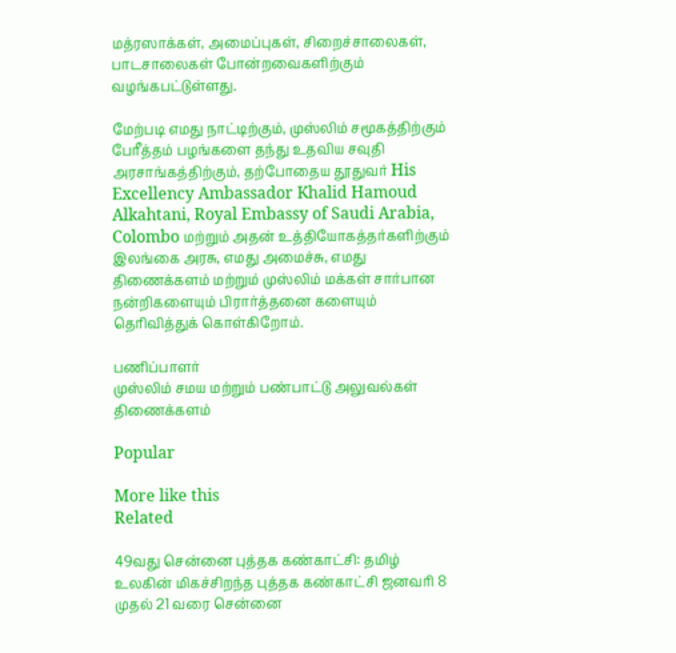மத்ரஸாக்கள், அமைப்புகள், சிறைச்சாலைகள், பாடசாலைகள் போன்றவைகளிற்கும் வழங்கபட்டுள்ளது.

மேற்படி எமது நாட்டிற்கும், முஸ்லிம் சமூகத்திற்கும் பேரீத்தம் பழங்களை தந்து உதவிய சவுதி அரசாங்கத்திற்கும், தற்போதைய தூதுவர் His Excellency Ambassador Khalid Hamoud Alkahtani, Royal Embassy of Saudi Arabia, Colombo மற்றும் அதன் உத்தியோகத்தர்களிற்கும் இலங்கை அரசு, எமது அமைச்சு, எமது திணைக்களம் மற்றும் முஸ்லிம் மக்கள் சார்பான நன்றிகளையும் பிரார்த்தனை களையும் தெரிவித்துக் கொள்கிறோம்.

பணிப்பாளர்
முஸ்லிம் சமய மற்றும் பண்பாட்டு அலுவல்கள் திணைக்களம்

Popular

More like this
Related

49வது சென்னை புத்தக கண்காட்சி: தமிழ் உலகின் மிகச்சிறந்த புத்தக கண்காட்சி ஜனவரி 8 முதல் 21 வரை சென்னை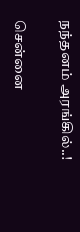நந்தனம் அரங்கில்..!

சென்னை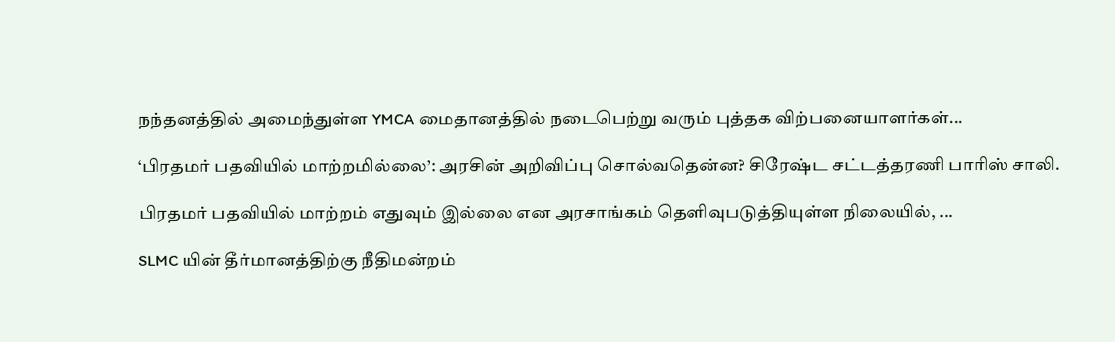நந்தனத்தில் அமைந்துள்ள YMCA மைதானத்தில் நடைபெற்று வரும் புத்தக விற்பனையாளர்கள்...

‘பிரதமர் பதவியில் மாற்றமில்லை’: அரசின் அறிவிப்பு சொல்வதென்ன? சிரேஷ்ட சட்டத்தரணி பாரிஸ் சாலி.

பிரதமர் பதவியில் மாற்றம் எதுவும் இல்லை என அரசாங்கம் தெளிவுபடுத்தியுள்ள நிலையில், ...

SLMC யின் தீர்மானத்திற்கு நீதிமன்றம்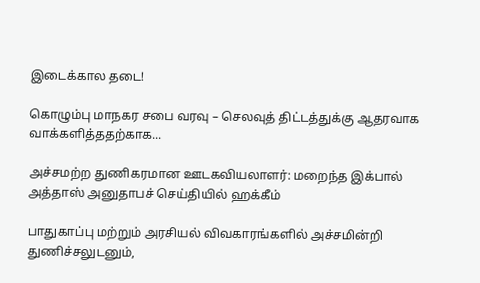இடைக்கால தடை!

கொழும்பு மாநகர சபை வரவு – செலவுத் திட்டத்துக்கு ஆதரவாக வாக்களித்ததற்காக...

அச்சமற்ற துணிகரமான ஊடகவியலாளர்: மறைந்த இக்பால் அத்தாஸ் அனுதாபச் செய்தியில் ஹக்கீம்

பாதுகாப்பு மற்றும் அரசியல் விவகாரங்களில் அச்சமின்றி துணிச்சலுடனும்,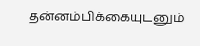தன்னம்பிக்கையுடனும்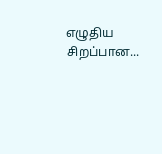எழுதிய சிறப்பான...